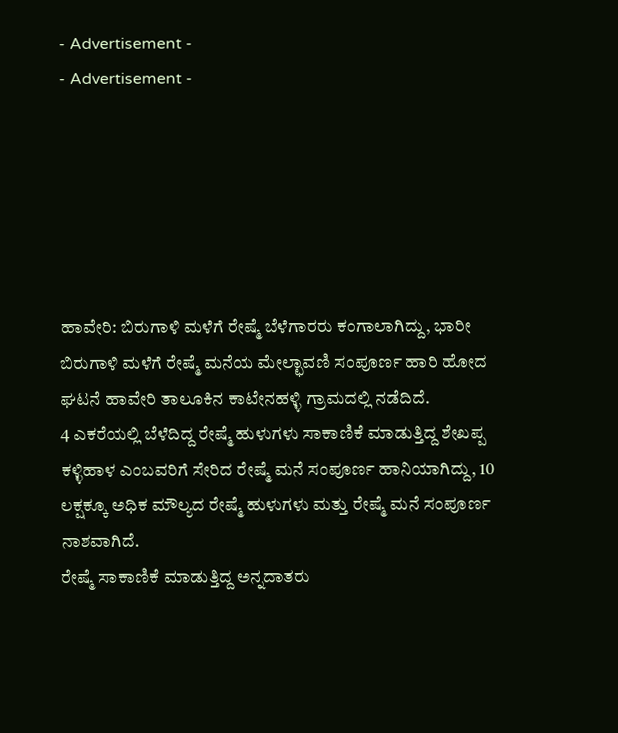- Advertisement -
- Advertisement -






ಹಾವೇರಿ: ಬಿರುಗಾಳಿ ಮಳೆಗೆ ರೇಷ್ಮೆ ಬೆಳೆಗಾರರು ಕಂಗಾಲಾಗಿದ್ದು, ಭಾರೀ ಬಿರುಗಾಳಿ ಮಳೆಗೆ ರೇಷ್ಮೆ ಮನೆಯ ಮೇಲ್ಛಾವಣಿ ಸಂಪೂರ್ಣ ಹಾರಿ ಹೋದ ಘಟನೆ ಹಾವೇರಿ ತಾಲೂಕಿನ ಕಾಟೇನಹಳ್ಳಿ ಗ್ರಾಮದಲ್ಲಿ ನಡೆದಿದೆ.
4 ಎಕರೆಯಲ್ಲಿ ಬೆಳೆದಿದ್ದ ರೇಷ್ಮೆ ಹುಳುಗಳು ಸಾಕಾಣಿಕೆ ಮಾಡುತ್ತಿದ್ದ ಶೇಖಪ್ಪ ಕಳ್ಳಿಹಾಳ ಎಂಬವರಿಗೆ ಸೇರಿದ ರೇಷ್ಮೆ ಮನೆ ಸಂಪೂರ್ಣ ಹಾನಿಯಾಗಿದ್ದು, 10 ಲಕ್ಷಕ್ಕೂ ಅಧಿಕ ಮೌಲ್ಯದ ರೇಷ್ಮೆ ಹುಳುಗಳು ಮತ್ತು ರೇಷ್ಮೆ ಮನೆ ಸಂಪೂರ್ಣ ನಾಶವಾಗಿದೆ.
ರೇಷ್ಮೆ ಸಾಕಾಣಿಕೆ ಮಾಡುತ್ತಿದ್ದ ಅನ್ನದಾತರು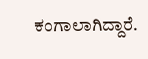ಕಂಗಾಲಾಗಿದ್ದಾರೆ.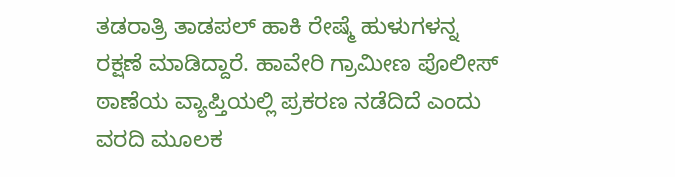ತಡರಾತ್ರಿ ತಾಡಪಲ್ ಹಾಕಿ ರೇಷ್ಮೆ ಹುಳುಗಳನ್ನ ರಕ್ಷಣೆ ಮಾಡಿದ್ದಾರೆ. ಹಾವೇರಿ ಗ್ರಾಮೀಣ ಪೊಲೀಸ್ ಠಾಣೆಯ ವ್ಯಾಪ್ತಿಯಲ್ಲಿ ಪ್ರಕರಣ ನಡೆದಿದೆ ಎಂದು ವರದಿ ಮೂಲಕ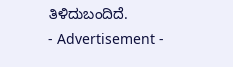ತಿಳಿದುಬಂದಿದೆ.
- Advertisement -